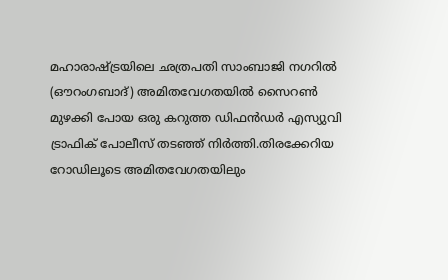മഹാരാഷ്ട്രയിലെ ഛത്രപതി സാംബാജി നഗറില്‍ (ഔറംഗബാദ്) അമിതവേഗതയില്‍ സൈറണ്‍ മുഴക്കി പോയ ഒരു കറുത്ത ഡിഫന്‍ഡർ എസ്യുവി ട്രാഫിക് പോലീസ് തടഞ്ഞ് നിര്‍ത്തി.തിരക്കേറിയ റോഡിലൂടെ അമിതവേഗതയിലും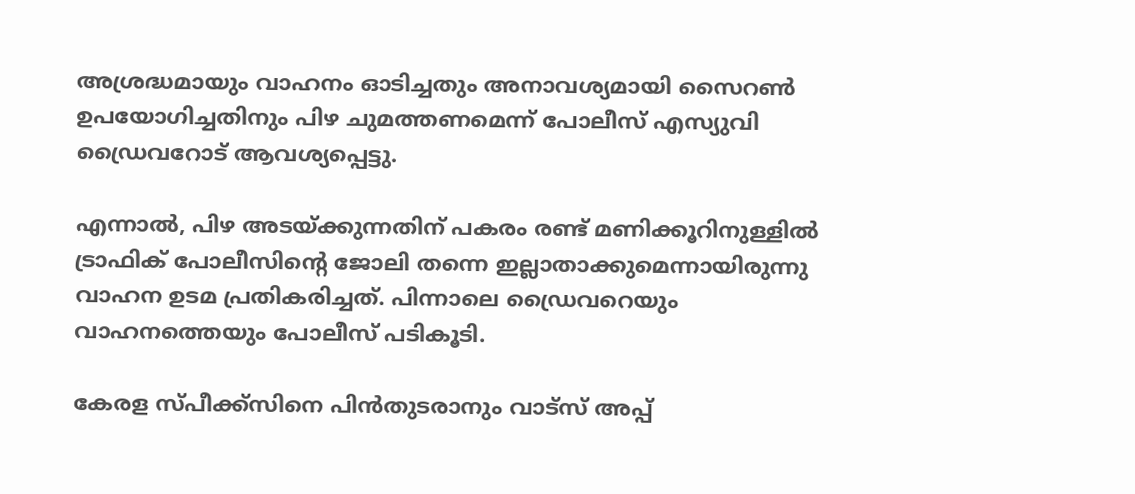അശ്രദ്ധമായും വാഹനം ഓടിച്ചതും അനാവശ്യമായി സൈറണ്‍ ഉപയോഗിച്ചതിനും പിഴ ചുമത്തണമെന്ന് പോലീസ് എസ്യുവി ഡ്രൈവറോട് ആവശ്യപ്പെട്ടു.

എന്നാല്‍, പിഴ അടയ്ക്കുന്നതിന് പകരം രണ്ട് മണിക്കൂറിനുള്ളില്‍ ട്രാഫിക് പോലീസിന്‍റെ ജോലി തന്നെ ഇല്ലാതാക്കുമെന്നായിരുന്നു വാഹന ഉടമ പ്രതികരിച്ചത്. പിന്നാലെ ഡ്രൈവറെയും വാഹനത്തെയും പോലീസ് പടികൂടി.

കേരള സ്പീക്ക്സിനെ പിൻതുടരാനും വാട്സ് അപ്പ്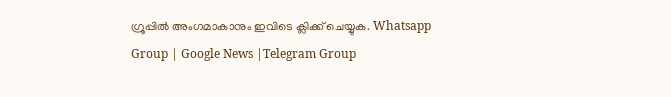ഗ്രൂപ്പിൽ അംഗമാകാനും ഇവിടെ ക്ലിക്ക് ചെയ്യുക. Whatsapp Group | Google News |Telegram Group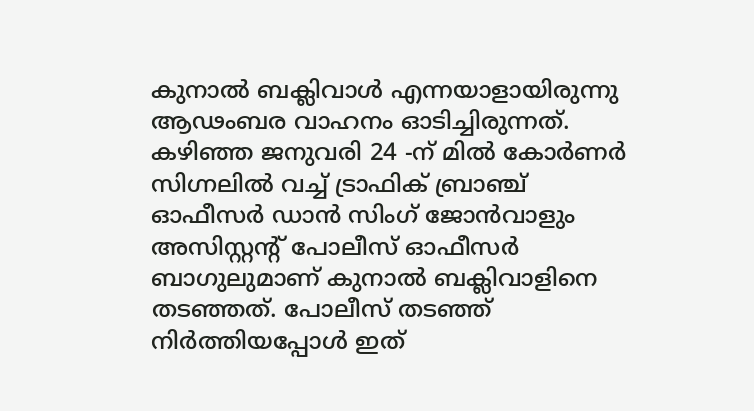കുനാല്‍ ബക്ലിവാള്‍ എന്നയാളായിരുന്നു ആഢംബര വാഹനം ഓടിച്ചിരുന്നത്. കഴിഞ്ഞ ജനുവരി 24 -ന് മില്‍ കോർണർ സിഗ്നലില്‍ വച്ച്‌ ട്രാഫിക് ബ്രാഞ്ച് ഓഫീസർ ഡാൻ സിംഗ് ജോൻവാളും അസിസ്റ്റന്‍റ് പോലീസ് ഓഫീസർ ബാഗുലുമാണ് കുനാല്‍ ബക്ലിവാളിനെ തടഞ്ഞത്. പോലീസ് തടഞ്ഞ് നിര്‍ത്തിയപ്പോള്‍ ഇത്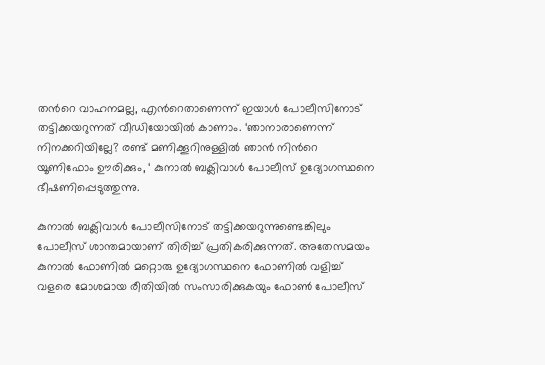തന്‍റെ വാഹനമല്ല, എന്‍റെതാണെന്ന് ഇയാള്‍ പോലീസിനോട് തട്ടിക്കയറുന്നത് വീഡിയോയില്‍ കാണാം. ‘ഞാനാരാണെന്ന് നിനക്കറിയില്ലേ? രണ്ട് മണിക്കൂറിനുള്ളില്‍ ഞാൻ നിന്‍റെ യൂണിഫോം ഊരിക്കും, ‘ കുനാല്‍ ബക്ലിവാള്‍ പോലീസ് ഉദ്യോഗസ്ഥനെ ഭീഷണിപ്പെടുത്തുന്നു.

കുനാല്‍ ബക്ലിവാള്‍ പോലീസിനോട് തട്ടിക്കയറുന്നുണ്ടെങ്കിലും പോലീസ് ശാന്തമായാണ് തിരിച്ച്‌ പ്രതികരിക്കുന്നത്. അതേസമയം കുനാല്‍ ഫോണില്‍ മറ്റൊരു ഉദ്യോഗസ്ഥനെ ഫോണില്‍ വളിച്ച്‌ വളരെ മോശമായ രീതിയില്‍ സംസാരിക്കുകയും ഫോണ്‍ പോലീസ്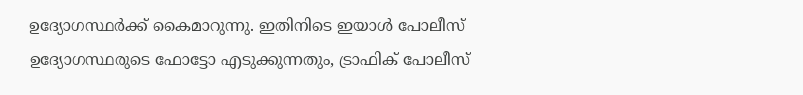ഉദ്യോഗസ്ഥര്‍ക്ക് കൈമാറുന്നു. ഇതിനിടെ ഇയാള്‍ പോലീസ് ഉദ്യോഗസ്ഥരുടെ ഫോട്ടോ എടുക്കുന്നതും, ട്രാഫിക് പോലീസ്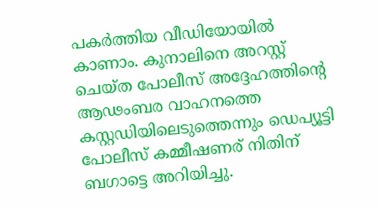പകര്‍ത്തിയ വീഡിയോയില്‍ കാണാം. കുനാലിനെ അറസ്റ്റ് ചെയ്ത പോലീസ് അദ്ദേഹത്തിന്‍റെ ആഢംബര വാഹനത്തെ കസ്റ്റഡിയിലെടുത്തെന്നും ഡെപ്യൂട്ടി പോലീസ് കമ്മീഷണര് നിതിന് ബഗാട്ടെ അറിയിച്ചു.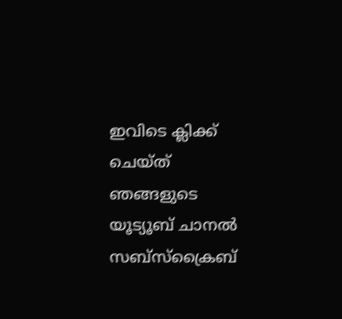ഇവിടെ ക്ലിക്ക് ചെയ്ത് ഞങ്ങളുടെ യൂട്യൂബ് ചാനൽ സബ്സ്ക്രൈബ്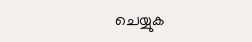ചെയ്യുക